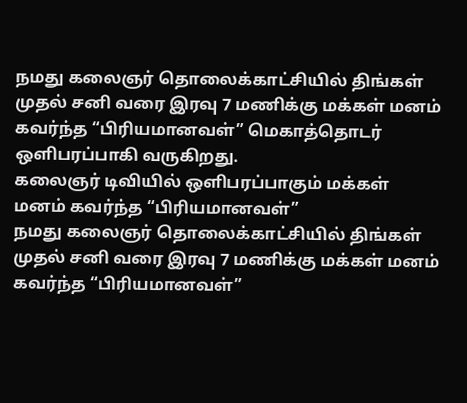நமது கலைஞர் தொலைக்காட்சியில் திங்கள் முதல் சனி வரை இரவு 7 மணிக்கு மக்கள் மனம் கவர்ந்த “பிரியமானவள்” மெகாத்தொடர் ஒளிபரப்பாகி வருகிறது.
கலைஞர் டிவியில் ஒளிபரப்பாகும் மக்கள் மனம் கவர்ந்த “பிரியமானவள்”
நமது கலைஞர் தொலைக்காட்சியில் திங்கள் முதல் சனி வரை இரவு 7 மணிக்கு மக்கள் மனம் கவர்ந்த “பிரியமானவள்”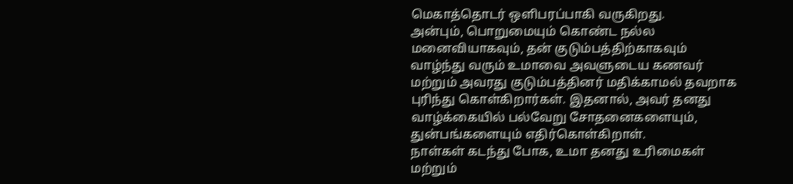மெகாத்தொடர் ஒளிபரப்பாகி வருகிறது.
அன்பும், பொறுமையும் கொண்ட நல்ல மனைவியாகவும், தன் குடும்பத்திற்காகவும் வாழ்ந்து வரும் உமாவை அவளுடைய கணவர் மற்றும் அவரது குடும்பத்தினர் மதிக்காமல் தவறாக புரிந்து கொள்கிறார்கள். இதனால், அவர் தனது வாழ்க்கையில் பல்வேறு சோதனைகளையும், துன்பங்களையும் எதிர்கொள்கிறாள்.
நாள்கள் கடந்து போக, உமா தனது உரிமைகள் மற்றும்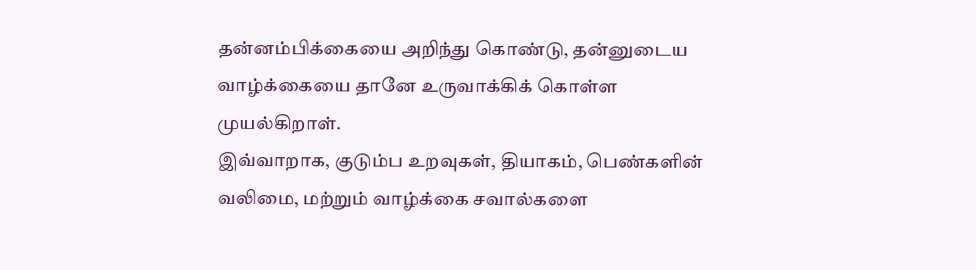தன்னம்பிக்கையை அறிந்து கொண்டு, தன்னுடைய வாழ்க்கையை தானே உருவாக்கிக் கொள்ள முயல்கிறாள்.
இவ்வாறாக, குடும்ப உறவுகள், தியாகம், பெண்களின் வலிமை, மற்றும் வாழ்க்கை சவால்களை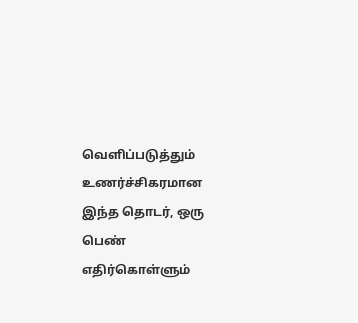வெளிப்படுத்தும் உணர்ச்சிகரமான இந்த தொடர், ஒரு பெண் எதிர்கொள்ளும்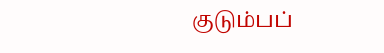குடும்பப்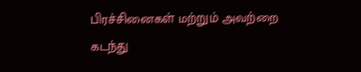பிரச்சினைகள் மற்றும் அவற்றை கடந்து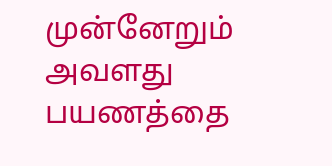முன்னேறும் அவளது பயணத்தை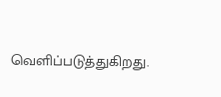வெளிப்படுத்துகிறது.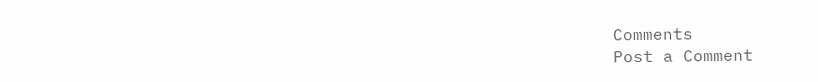Comments
Post a Comment